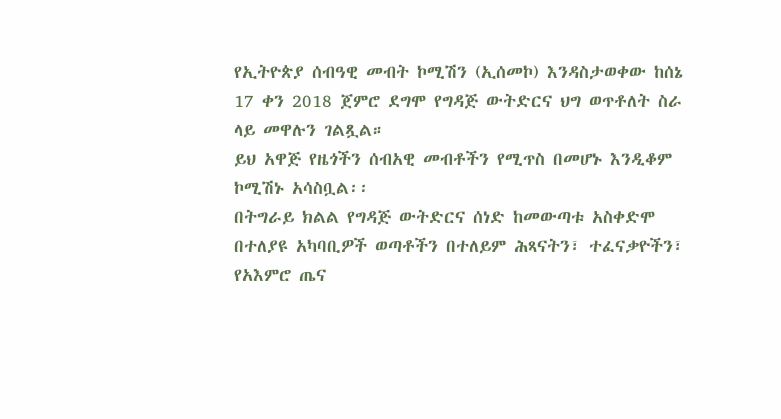የኢትዮጵያ ሰብዓዊ መብት ኮሚሽን (ኢሰመኮ) እንዳስታወቀው ከሰኔ 17 ቀን 2018 ጀምሮ ደግሞ የግዳጅ ውትድርና ህግ ወጥቶለት ስራ ላይ መዋሉን ገልጿል።
ይህ አዋጅ የዜጎችን ሰብአዊ መብቶችን የሚጥስ በመሆኑ እንዲቆም ኮሚሽኑ አሳስቧል፡፡
በትግራይ ክልል የግዳጅ ውትድርና ሰነድ ከመውጣቱ አስቀድሞ በተለያዩ አካባቢዎች ወጣቶችን በተለይም ሕጻናትን፣ ተፈናቃዮችን፣ የአእምሮ ጤና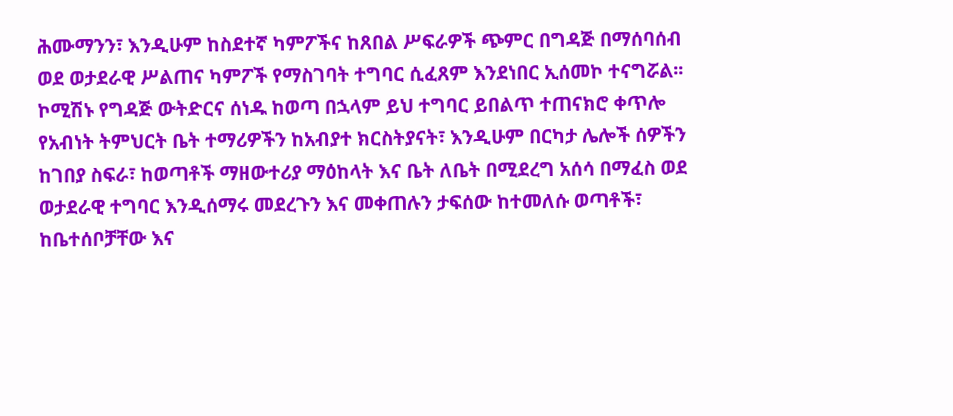ሕሙማንን፣ እንዲሁም ከስደተኛ ካምፖችና ከጸበል ሥፍራዎች ጭምር በግዳጅ በማሰባሰብ ወደ ወታደራዊ ሥልጠና ካምፖች የማስገባት ተግባር ሲፈጸም እንደነበር ኢሰመኮ ተናግሯል፡፡
ኮሚሽኑ የግዳጅ ውትድርና ሰነዱ ከወጣ በኋላም ይህ ተግባር ይበልጥ ተጠናክሮ ቀጥሎ የአብነት ትምህርት ቤት ተማሪዎችን ከአብያተ ክርስትያናት፣ እንዲሁም በርካታ ሌሎች ሰዎችን ከገበያ ስፍራ፣ ከወጣቶች ማዘውተሪያ ማዕከላት እና ቤት ለቤት በሚደረግ አሰሳ በማፈስ ወደ ወታደራዊ ተግባር እንዲሰማሩ መደረጉን እና መቀጠሉን ታፍሰው ከተመለሱ ወጣቶች፣ ከቤተሰቦቻቸው እና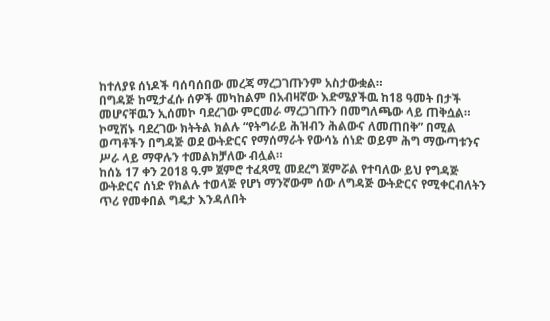ከተለያዩ ሰነዶች ባሰባሰበው መረጃ ማረጋገጡንም አስታውቋል።
በግዳጅ ከሚታፈሱ ሰዎች መካከልም በአብዛኛው እድሜያችዉ ከ18 ዓመት በታች መሆናቸዉን ኢሰመኮ ባደረገው ምርመራ ማረጋገጡን በመግለጫው ላይ ጠቅሷል።
ኮሚሽኑ ባደረገው ክትትል ክልሉ “የትግራይ ሕዝብን ሕልውና ለመጠበቅ” በሚል ወጣቶችን በግዳጅ ወደ ውትድርና የማሰማራት የውሳኔ ሰነድ ወይም ሕግ ማውጣቱንና ሥራ ላይ ማዋሉን ተመልክቻለው ብሏል።
ከሰኔ 17 ቀን 2018 ዓ.ም ጀምሮ ተፈጻሚ መደረግ ጀምሯል የተባለው ይህ የግዳጅ ውትድርና ሰነድ የክልሉ ተወላጅ የሆነ ማንኛውም ሰው ለግዳጅ ውትድርና የሚቀርብለትን ጥሪ የመቀበል ግዴታ እንዳለበት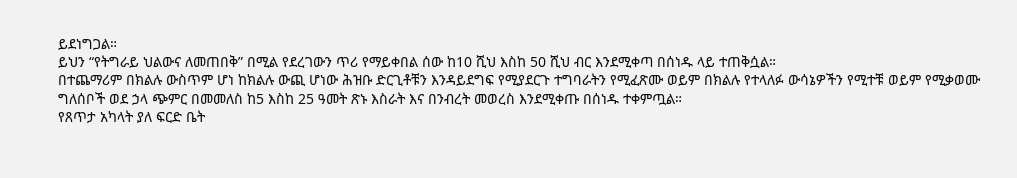ይደነግጋል።
ይህን “የትግራይ ህልውና ለመጠበቅ” በሚል የደረገውን ጥሪ የማይቀበል ሰው ከ10 ሺህ እስከ 50 ሺህ ብር እንደሚቀጣ በሰነዱ ላይ ተጠቅሷል።
በተጨማሪም በክልሉ ውስጥም ሆነ ከክልሉ ውጪ ሆነው ሕዝቡ ድርጊቶቹን እንዳይደግፍ የሚያደርጉ ተግባራትን የሚፈጽሙ ወይም በክልሉ የተላለፉ ውሳኔዎችን የሚተቹ ወይም የሚቃወሙ ግለሰቦች ወደ ኃላ ጭምር በመመለስ ከ5 እስከ 25 ዓመት ጽኑ እስራት እና በንብረት መወረስ እንደሚቀጡ በሰነዱ ተቀምጧል።
የጸጥታ አካላት ያለ ፍርድ ቤት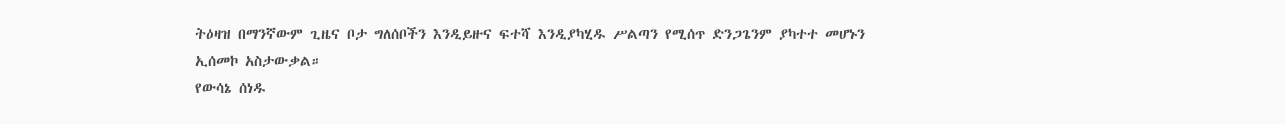ትዕዛዝ በማንኛውም ጊዜና ቦታ ግለሰቦችን እንዲይዙና ፍተሻ እንዲያካሂዱ ሥልጣን የሚሰጥ ድንጋጌንም ያካተተ መሆኑን ኢሰመኮ አስታውቃል።
የውሳኔ ሰነዱ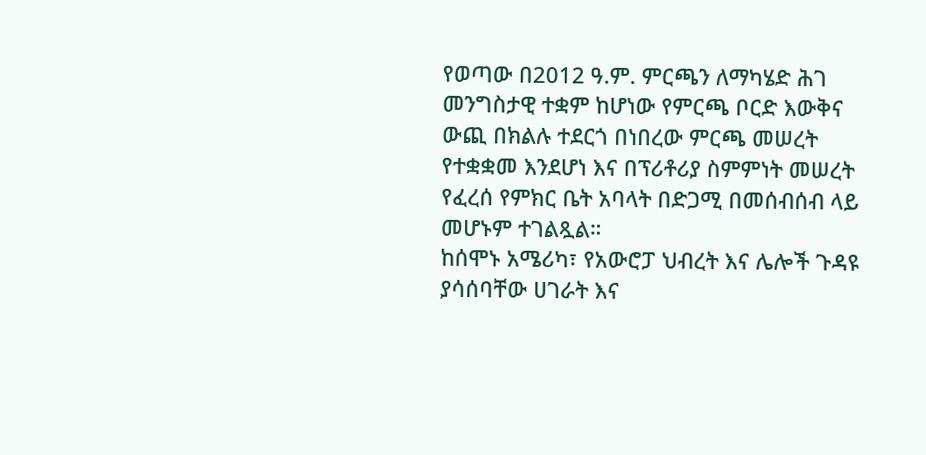የወጣው በ2012 ዓ.ም. ምርጫን ለማካሄድ ሕገ መንግስታዊ ተቋም ከሆነው የምርጫ ቦርድ እውቅና ውጪ በክልሉ ተደርጎ በነበረው ምርጫ መሠረት የተቋቋመ እንደሆነ እና በፕሪቶሪያ ስምምነት መሠረት የፈረሰ የምክር ቤት አባላት በድጋሚ በመሰብሰብ ላይ መሆኑም ተገልጿል።
ከሰሞኑ አሜሪካ፣ የአውሮፓ ህብረት እና ሌሎች ጉዳዩ ያሳሰባቸው ሀገራት እና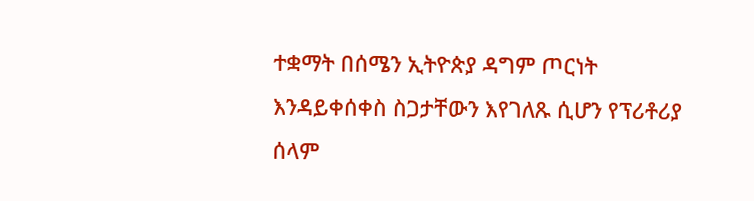ተቋማት በሰሜን ኢትዮጵያ ዳግም ጦርነት እንዳይቀሰቀስ ስጋታቸውን እየገለጹ ሲሆን የፕሪቶሪያ ሰላም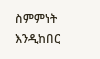ስምምነት እንዲከበር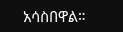አሳስበዋል።